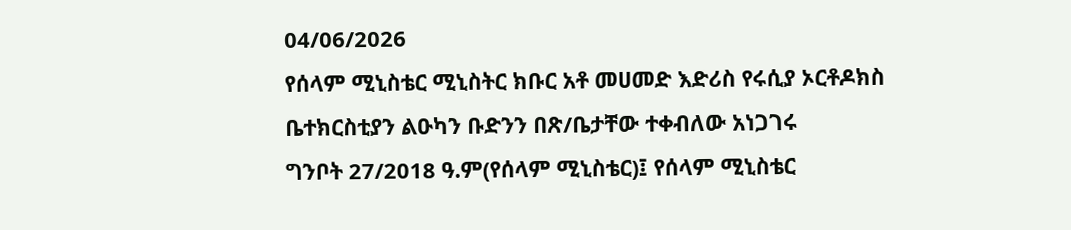04/06/2026
የሰላም ሚኒስቴር ሚኒስትር ክቡር አቶ መሀመድ እድሪስ የሩሲያ ኦርቶዶክስ ቤተክርስቲያን ልዑካን ቡድንን በጽ/ቤታቸው ተቀብለው አነጋገሩ
ግንቦት 27/2018 ዓ.ም(የሰላም ሚኒስቴር)፤ የሰላም ሚኒስቴር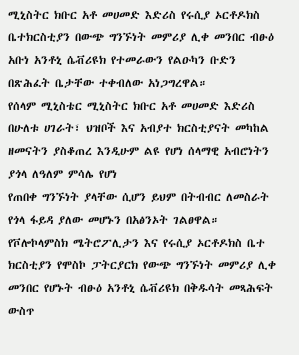ሚኒስትር ክቡር አቶ መሀመድ እድሪስ የሩሲያ ኦርቶዶክስ ቤተክርስቲያን በውጭ ግንኙነት መምሪያ ሊቀ መንበር ብፁዕ አቡነ አንቶኒ ሴቭሪዩክ የተመራውን የልዑካን ቡድን በጽሕፈት ቤታቸው ተቀብለው አነጋግረዋል።
የሰላም ሚኒስቴር ሚኒስትር ክቡር አቶ መሀመድ እድሪስ በሁለቱ ሀገራት፣ ህዝቦች እና አብያተ ክርስቲያናት መካከል ዘመናትን ያስቆጠረ እንዲሁም ልዩ የሆነ ሰላማዊ አብሮነትን ያጎላ ለዓለም ምሳሌ የሆነ
የጠበቀ ግንኙነት ያላቸው ሲሆን ይህም በትብብር ለመስራት የጎላ ፋይዳ ያለው መሆኑን በአፅንኦት ገልፀዋል።
የቮሎኮላምስክ ሜትሮፖሊታን እና የሩሲያ ኦርቶዶክስ ቤተ ክርስቲያን የሞስኮ ፓትርያርክ የውጭ ግንኙነት መምሪያ ሊቀ መንበር የሆኑት ብፁዕ አንቶኒ ሴቭሪዩክ በቅዱሳት መጻሕፍት ውስጥ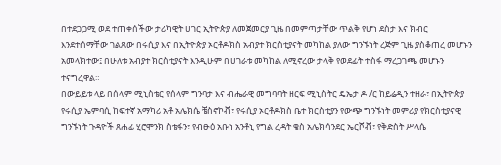በተደጋጋሚ ወደ ተጠቀሰችው ታሪካዊት ሀገር ኢትዮጵያ ለመጀመርያ ጊዜ በመምጣታቸው ጥልቅ የሆነ ደስታ እና ክብር እንደተሰማቸው ገልጸው በሩሲያ እና በኢትዮጵያ ኦርቶዶክስ አብያተ ክርስቲያናት መካከል ያለው ግንኙነት ረጅም ጊዜ ያስቆጠረ መሆኑን አመላክተው፤ በሁለቱ አብያተ ክርስቲያናት እንዲሁም በሀገራቱ መካከል ለሚኖረው ታላቅ የወደፊት ተስፋ ማረጋገጫ መሆኑን ተናግረዋል።
በውይይቱ ላይ በሰላም ሚኒስቴር የሰላም ግንባታ እና ብሔራዊ መግባባት ዘርፍ ሚኒስትር ዴኤታ ዶ /ር ከይሬዲን ተዘራ፣ በኢትዮጵያ የሩሲያ ኤምባሲ ከፍተኛ አማካሪ አቶ አሌክሴ ቼስኖኮቭ፣ የሩሲያ ኦርቶዶክስ ቤተ ክርስቲያን የውጭ ግንኙነት መምሪያ የክርስቲያናዊ ግንኙነት ጉዳዮች ጸሐፊ ሂሮሞንክ ስቴፋን፣ የብፁዕ አቡነ አንቶኒ የግል ረዳት ቄስ አሌክሳንደር ኤርሾቭ፣ የቅድስት ሥላሴ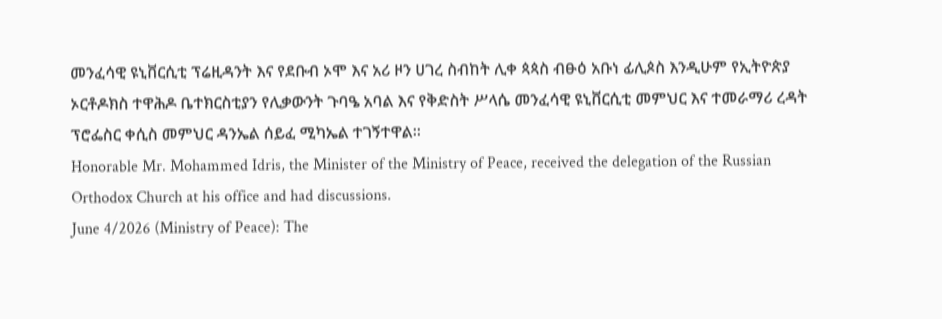መንፈሳዊ ዩኒቨርሲቲ ፕሬዚዳንት እና የደቡብ ኦሞ እና አሪ ዞን ሀገረ ስብከት ሊቀ ጳጳስ ብፁዕ አቡነ ፊሊጶስ እንዲሁም የኢትዮጵያ ኦርቶዶክስ ተዋሕዶ ቤተክርስቲያን የሊቃውንት ጉባዔ አባል እና የቅድስት ሥላሴ መንፈሳዊ ዩኒቨርሲቲ መምህር እና ተመራማሪ ረዳት ፕሮፌስር ቀሲስ መምህር ዳንኤል ሰይፈ ሚካኤል ተገኝተዋል።
Honorable Mr. Mohammed Idris, the Minister of the Ministry of Peace, received the delegation of the Russian Orthodox Church at his office and had discussions.
June 4/2026 (Ministry of Peace): The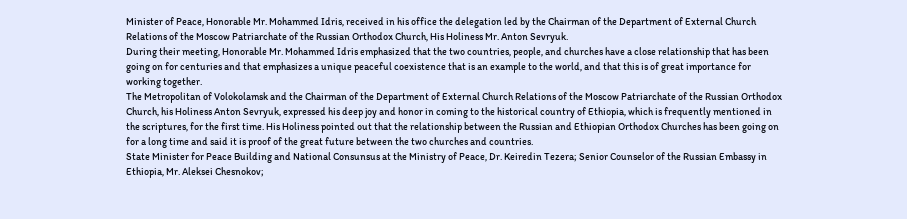Minister of Peace, Honorable Mr. Mohammed Idris, received in his office the delegation led by the Chairman of the Department of External Church Relations of the Moscow Patriarchate of the Russian Orthodox Church, His Holiness Mr. Anton Sevryuk.
During their meeting, Honorable Mr. Mohammed Idris emphasized that the two countries, people, and churches have a close relationship that has been going on for centuries and that emphasizes a unique peaceful coexistence that is an example to the world, and that this is of great importance for working together.
The Metropolitan of Volokolamsk and the Chairman of the Department of External Church Relations of the Moscow Patriarchate of the Russian Orthodox Church, his Holiness Anton Sevryuk, expressed his deep joy and honor in coming to the historical country of Ethiopia, which is frequently mentioned in the scriptures, for the first time. His Holiness pointed out that the relationship between the Russian and Ethiopian Orthodox Churches has been going on for a long time and said it is proof of the great future between the two churches and countries.
State Minister for Peace Building and National Consunsus at the Ministry of Peace, Dr. Keiredin Tezera; Senior Counselor of the Russian Embassy in Ethiopia, Mr. Aleksei Chesnokov;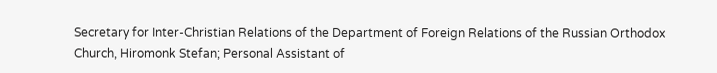Secretary for Inter-Christian Relations of the Department of Foreign Relations of the Russian Orthodox Church, Hiromonk Stefan; Personal Assistant of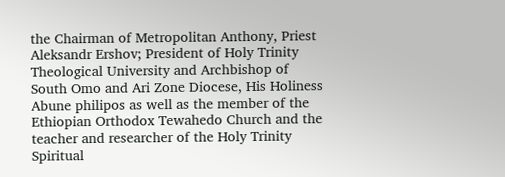the Chairman of Metropolitan Anthony, Priest Aleksandr Ershov; President of Holy Trinity Theological University and Archbishop of South Omo and Ari Zone Diocese, His Holiness Abune philipos as well as the member of the Ethiopian Orthodox Tewahedo Church and the teacher and researcher of the Holy Trinity Spiritual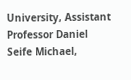University, Assistant Professor Daniel Seife Michael,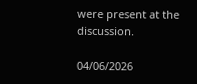were present at the discussion.

04/06/2026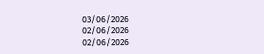03/06/2026
02/06/2026
02/06/2026